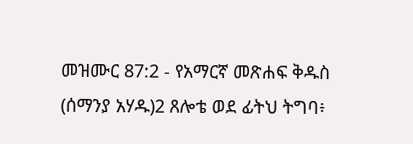መዝሙር 87:2 - የአማርኛ መጽሐፍ ቅዱስ (ሰማንያ አሃዱ)2 ጸሎቴ ወደ ፊትህ ትግባ፥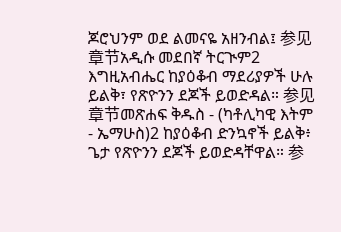ጆሮህንም ወደ ልመናዬ አዘንብል፤ 参见章节አዲሱ መደበኛ ትርጒም2 እግዚአብሔር ከያዕቆብ ማደሪያዎች ሁሉ ይልቅ፣ የጽዮንን ደጆች ይወድዳል። 参见章节መጽሐፍ ቅዱስ - (ካቶሊካዊ እትም - ኤማሁስ)2 ከያዕቆብ ድንኳኖች ይልቅ፥ ጌታ የጽዮንን ደጆች ይወድዳቸዋል። 参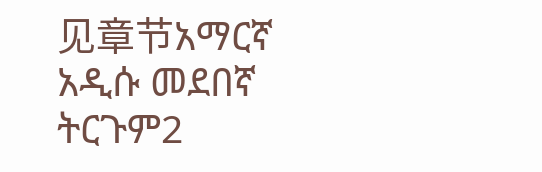见章节አማርኛ አዲሱ መደበኛ ትርጉም2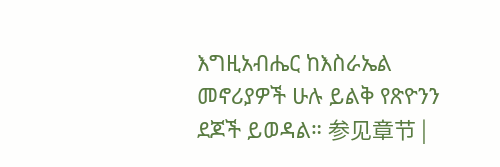እግዚአብሔር ከእስራኤል መኖሪያዎች ሁሉ ይልቅ የጽዮንን ደጆች ይወዳል። 参见章节 |